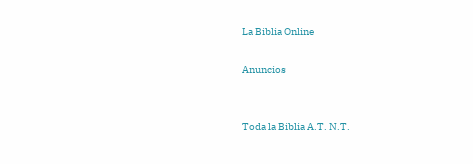La Biblia Online

Anuncios


Toda la Biblia A.T. N.T.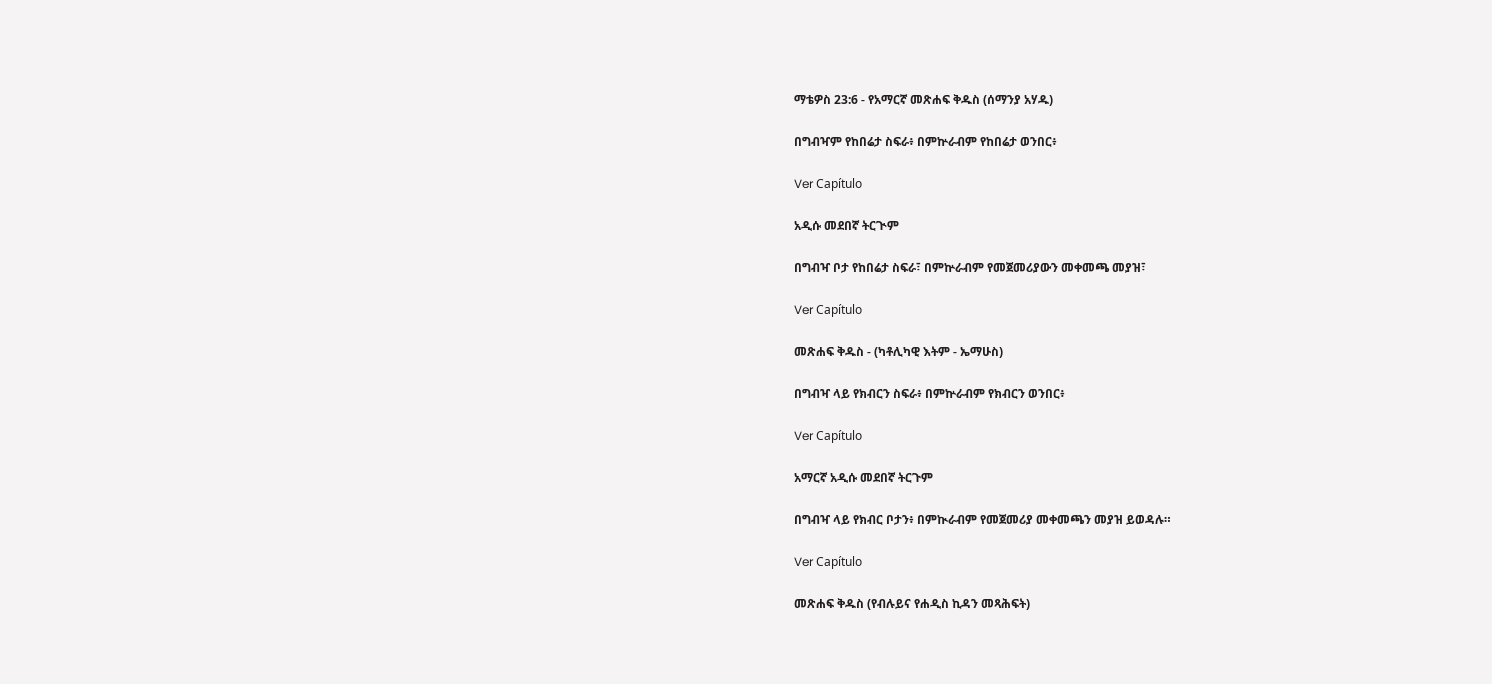ማቴዎስ 23:6 - የአማርኛ መጽሐፍ ቅዱስ (ሰማንያ አሃዱ)

በግብዣም የከበሬታ ስፍራ፥ በምኵራብም የከበሬታ ወንበር፥

Ver Capítulo

አዲሱ መደበኛ ትርጒም

በግብዣ ቦታ የከበሬታ ስፍራ፣ በምኵራብም የመጀመሪያውን መቀመጫ መያዝ፣

Ver Capítulo

መጽሐፍ ቅዱስ - (ካቶሊካዊ እትም - ኤማሁስ)

በግብዣ ላይ የክብርን ስፍራ፥ በምኵራብም የክብርን ወንበር፥

Ver Capítulo

አማርኛ አዲሱ መደበኛ ትርጉም

በግብዣ ላይ የክብር ቦታን፥ በምኲራብም የመጀመሪያ መቀመጫን መያዝ ይወዳሉ።

Ver Capítulo

መጽሐፍ ቅዱስ (የብሉይና የሐዲስ ኪዳን መጻሕፍት)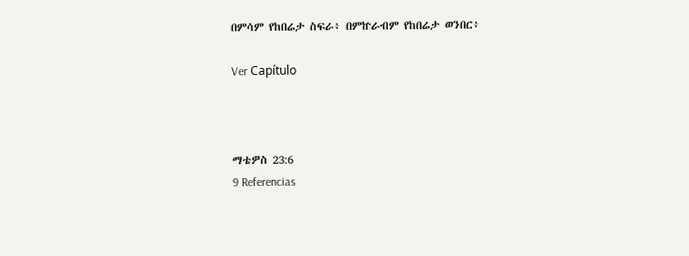በምሳም የከበሬታ ስፍራ፥ በምኵራብም የከበሬታ ወንበር፥

Ver Capítulo



ማቴዎስ 23:6
9 Referencias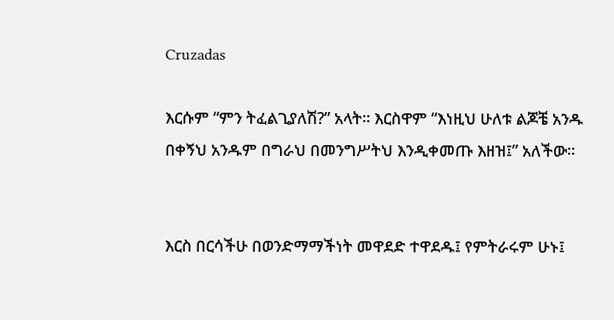Cruzadas

እርሱም “ምን ትፈልጊያለሽ?” አላት። እርስዋም “እነዚህ ሁለቱ ልጆቼ አንዱ በቀኝህ አንዱም በግራህ በመንግሥትህ እንዲቀመጡ እዘዝ፤” አለችው።


እርስ በርሳችሁ በወንድማማችነት መዋደድ ተዋደዱ፤ የምትራሩም ሁኑ፤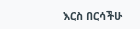እርስ በርሳችሁ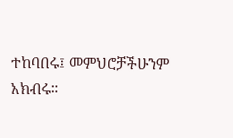ተከባበሩ፤ መምህሮቻችሁንም አክብሩ።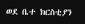ወደ ቤተ ክርስቲያን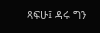ጻፍሁ፤ ዳሩ ግን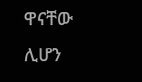ዋናቸው ሊሆን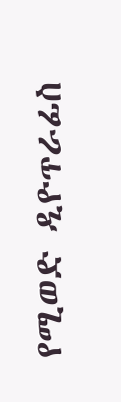የሚወድ ዲዮጥራፊስ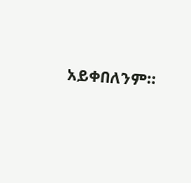አይቀበለንም።